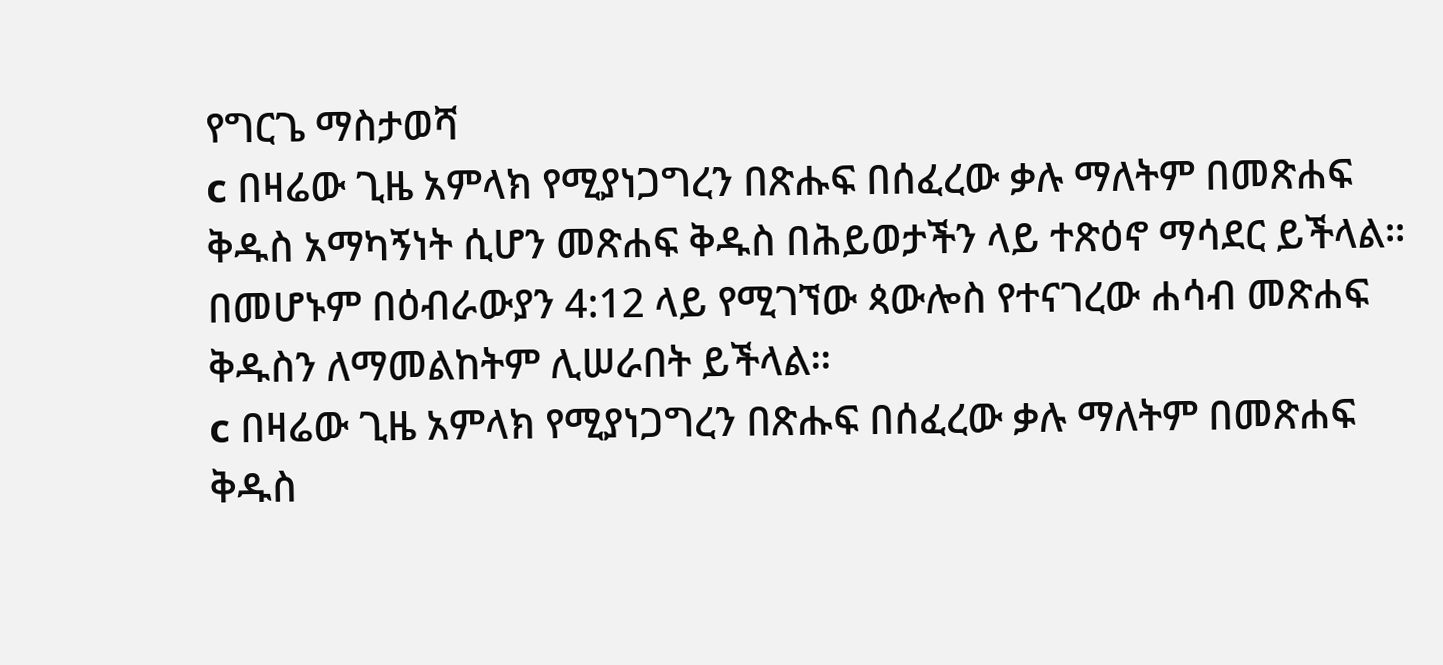የግርጌ ማስታወሻ
c በዛሬው ጊዜ አምላክ የሚያነጋግረን በጽሑፍ በሰፈረው ቃሉ ማለትም በመጽሐፍ ቅዱስ አማካኝነት ሲሆን መጽሐፍ ቅዱስ በሕይወታችን ላይ ተጽዕኖ ማሳደር ይችላል። በመሆኑም በዕብራውያን 4:12 ላይ የሚገኘው ጳውሎስ የተናገረው ሐሳብ መጽሐፍ ቅዱስን ለማመልከትም ሊሠራበት ይችላል።
c በዛሬው ጊዜ አምላክ የሚያነጋግረን በጽሑፍ በሰፈረው ቃሉ ማለትም በመጽሐፍ ቅዱስ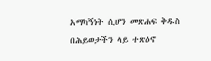አማካኝነት ሲሆን መጽሐፍ ቅዱስ በሕይወታችን ላይ ተጽዕኖ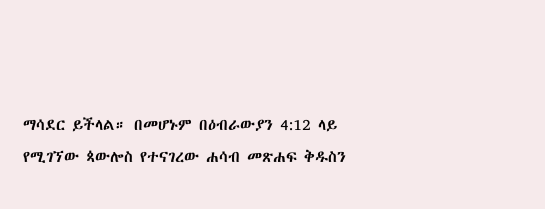ማሳደር ይችላል። በመሆኑም በዕብራውያን 4:12 ላይ የሚገኘው ጳውሎስ የተናገረው ሐሳብ መጽሐፍ ቅዱስን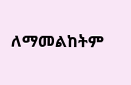ለማመልከትም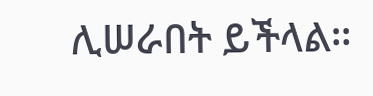ሊሠራበት ይችላል።